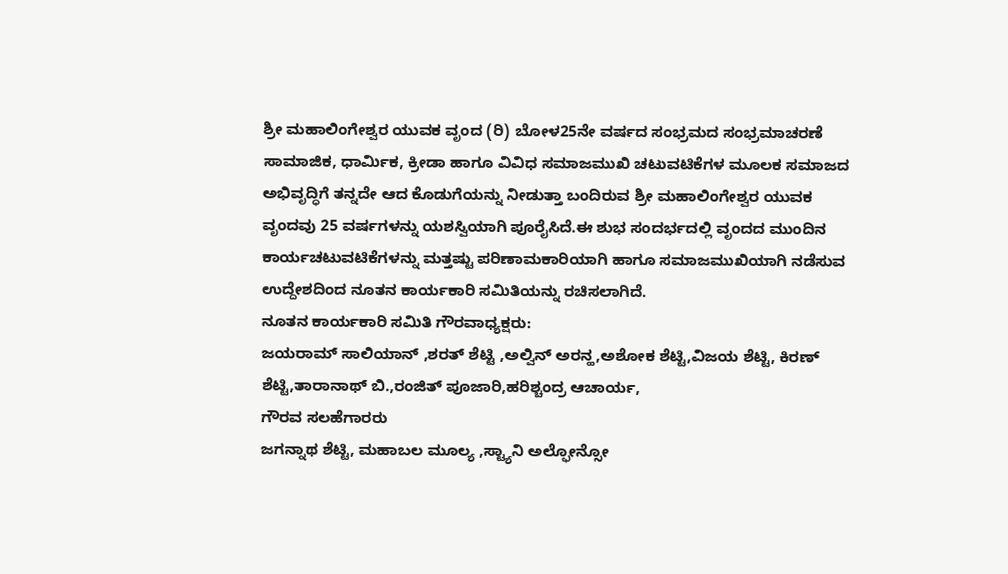ಶ್ರೀ ಮಹಾಲಿಂಗೇಶ್ವರ ಯುವಕ ವೃಂದ (ರಿ) ಬೋಳ25ನೇ ವರ್ಷದ ಸಂಭ್ರಮದ ಸಂಭ್ರಮಾಚರಣೆ
ಸಾಮಾಜಿಕ, ಧಾರ್ಮಿಕ, ಕ್ರೀಡಾ ಹಾಗೂ ವಿವಿಧ ಸಮಾಜಮುಖಿ ಚಟುವಟಿಕೆಗಳ ಮೂಲಕ ಸಮಾಜದ ಅಭಿವೃದ್ಧಿಗೆ ತನ್ನದೇ ಆದ ಕೊಡುಗೆಯನ್ನು ನೀಡುತ್ತಾ ಬಂದಿರುವ ಶ್ರೀ ಮಹಾಲಿಂಗೇಶ್ವರ ಯುವಕ ವೃಂದವು 25 ವರ್ಷಗಳನ್ನು ಯಶಸ್ವಿಯಾಗಿ ಪೂರೈಸಿದೆ.ಈ ಶುಭ ಸಂದರ್ಭದಲ್ಲಿ ವೃಂದದ ಮುಂದಿನ ಕಾರ್ಯಚಟುವಟಿಕೆಗಳನ್ನು ಮತ್ತಷ್ಟು ಪರಿಣಾಮಕಾರಿಯಾಗಿ ಹಾಗೂ ಸಮಾಜಮುಖಿಯಾಗಿ ನಡೆಸುವ ಉದ್ದೇಶದಿಂದ ನೂತನ ಕಾರ್ಯಕಾರಿ ಸಮಿತಿಯನ್ನು ರಚಿಸಲಾಗಿದೆ.
ನೂತನ ಕಾರ್ಯಕಾರಿ ಸಮಿತಿ ಗೌರವಾಧ್ಯಕ್ಷರು:
ಜಯರಾಮ್ ಸಾಲಿಯಾನ್ ,ಶರತ್ ಶೆಟ್ಟಿ ,ಅಲ್ವಿನ್ ಅರನ್ಹ,ಅಶೋಕ ಶೆಟ್ಟಿ,ವಿಜಯ ಶೆಟ್ಟಿ, ಕಿರಣ್ ಶೆಟ್ಟಿ,ತಾರಾನಾಥ್ ಬಿ.,ರಂಜಿತ್ ಪೂಜಾರಿ,ಹರಿಶ್ಚಂದ್ರ ಆಚಾರ್ಯ,
ಗೌರವ ಸಲಹೆಗಾರರು
ಜಗನ್ನಾಥ ಶೆಟ್ಟಿ, ಮಹಾಬಲ ಮೂಲ್ಯ ,ಸ್ಟ್ಯಾನಿ ಅಲ್ಫೋನ್ಸೋ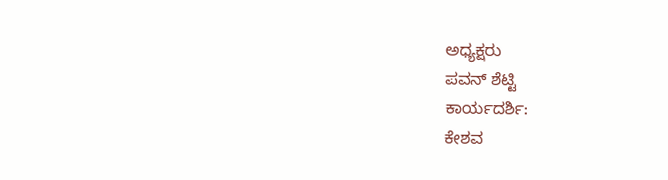ಅಧ್ಯಕ್ಷರು
ಪವನ್ ಶೆಟ್ಟಿ
ಕಾರ್ಯದರ್ಶಿ:
ಕೇಶವ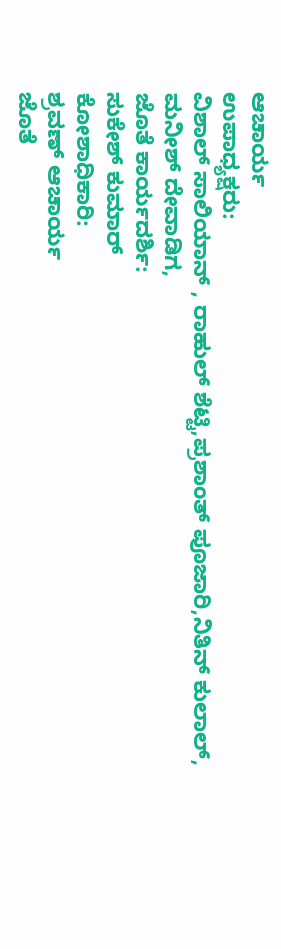ಆಚಾರ್ಯ
ಉಪಾಧ್ಯಕ್ಷರು:
ವಿಶಾಲ್ ಸಾಲಿಯಾನ್ , ರಾಹುಲ್ ಶೆಟ್ಟಿ,ಪ್ರಶಾಂತ್ ಪೂಜಾರಿ,ನಿತಿನ್ ಕುಲಾಲ್, ಮನೀಶ್ ದೇವಾಡಿಗ,
ಜೊತೆ ಕಾರ್ಯದರ್ಶಿ:
ಸುಕೇಶ್ ಕುಮಾರ್
ಕೋಶಾಧಿಕಾರಿ:
ಶ್ರವಣ್ ಆಚಾರ್ಯ
ಜೊತೆ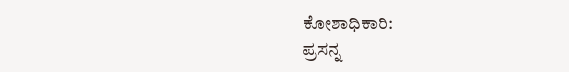ಕೋಶಾಧಿಕಾರಿ:
ಪ್ರಸನ್ನ